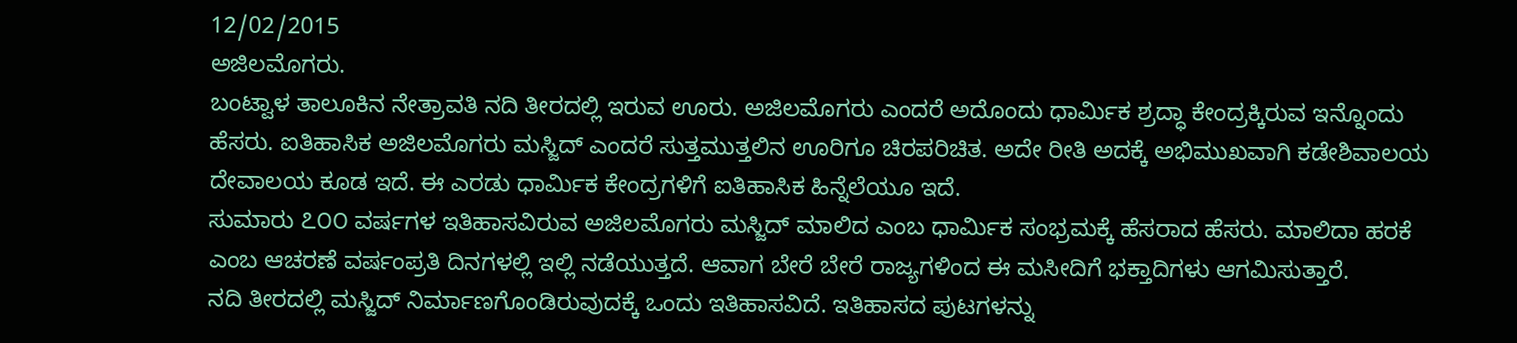12/02/2015
ಅಜಿಲಮೊಗರು.
ಬಂಟ್ವಾಳ ತಾಲೂಕಿನ ನೇತ್ರಾವತಿ ನದಿ ತೀರದಲ್ಲಿ ಇರುವ ಊರು. ಅಜಿಲಮೊಗರು ಎಂದರೆ ಅದೊಂದು ಧಾರ್ಮಿಕ ಶ್ರದ್ಧಾ ಕೇಂದ್ರಕ್ಕಿರುವ ಇನ್ನೊಂದು ಹೆಸರು. ಐತಿಹಾಸಿಕ ಅಜಿಲಮೊಗರು ಮಸ್ಜಿದ್ ಎಂದರೆ ಸುತ್ತಮುತ್ತಲಿನ ಊರಿಗೂ ಚಿರಪರಿಚಿತ. ಅದೇ ರೀತಿ ಅದಕ್ಕೆ ಅಭಿಮುಖವಾಗಿ ಕಡೇಶಿವಾಲಯ ದೇವಾಲಯ ಕೂಡ ಇದೆ. ಈ ಎರಡು ಧಾರ್ಮಿಕ ಕೇಂದ್ರಗಳಿಗೆ ಐತಿಹಾಸಿಕ ಹಿನ್ನೆಲೆಯೂ ಇದೆ.
ಸುಮಾರು ೭೦೦ ವರ್ಷಗಳ ಇತಿಹಾಸವಿರುವ ಅಜಿಲಮೊಗರು ಮಸ್ಜಿದ್ ಮಾಲಿದ ಎಂಬ ಧಾರ್ಮಿಕ ಸಂಭ್ರಮಕ್ಕೆ ಹೆಸರಾದ ಹೆಸರು. ಮಾಲಿದಾ ಹರಕೆ ಎಂಬ ಆಚರಣೆ ವರ್ಷಂಪ್ರತಿ ದಿನಗಳಲ್ಲಿ ಇಲ್ಲಿ ನಡೆಯುತ್ತದೆ. ಆವಾಗ ಬೇರೆ ಬೇರೆ ರಾಜ್ಯಗಳಿಂದ ಈ ಮಸೀದಿಗೆ ಭಕ್ತಾದಿಗಳು ಆಗಮಿಸುತ್ತಾರೆ.
ನದಿ ತೀರದಲ್ಲಿ ಮಸ್ಜಿದ್ ನಿರ್ಮಾಣಗೊಂಡಿರುವುದಕ್ಕೆ ಒಂದು ಇತಿಹಾಸವಿದೆ. ಇತಿಹಾಸದ ಪುಟಗಳನ್ನು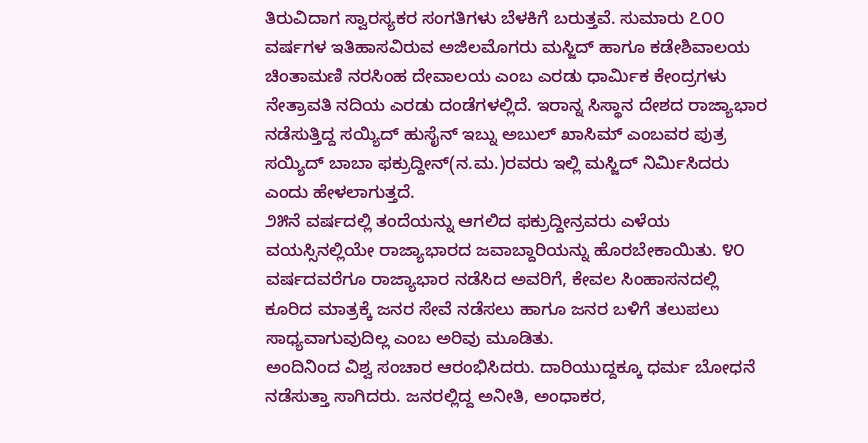ತಿರುವಿದಾಗ ಸ್ವಾರಸ್ಯಕರ ಸಂಗತಿಗಳು ಬೆಳಕಿಗೆ ಬರುತ್ತವೆ. ಸುಮಾರು ೭೦೦ ವರ್ಷಗಳ ಇತಿಹಾಸವಿರುವ ಅಜಿಲಮೊಗರು ಮಸ್ಜಿದ್ ಹಾಗೂ ಕಡೇಶಿವಾಲಯ ಚಿಂತಾಮಣಿ ನರಸಿಂಹ ದೇವಾಲಯ ಎಂಬ ಎರಡು ಧಾರ್ಮಿಕ ಕೇಂದ್ರಗಳು ನೇತ್ರಾವತಿ ನದಿಯ ಎರಡು ದಂಡೆಗಳಲ್ಲಿದೆ. ಇರಾನ್ನ ಸಿಸ್ಥಾನ ದೇಶದ ರಾಜ್ಯಾಭಾರ ನಡೆಸುತ್ತಿದ್ದ ಸಯ್ಯಿದ್ ಹುಸೈನ್ ಇಬ್ನು ಅಬುಲ್ ಖಾಸಿಮ್ ಎಂಬವರ ಪುತ್ರ ಸಯ್ಯಿದ್ ಬಾಬಾ ಫಕ್ರುದ್ದೀನ್(ನ.ಮ.)ರವರು ಇಲ್ಲಿ ಮಸ್ಜಿದ್ ನಿರ್ಮಿಸಿದರು ಎಂದು ಹೇಳಲಾಗುತ್ತದೆ.
೨೫ನೆ ವರ್ಷದಲ್ಲಿ ತಂದೆಯನ್ನು ಆಗಲಿದ ಫಕ್ರುದ್ದೀನ್ರವರು ಎಳೆಯ ವಯಸ್ಸಿನಲ್ಲಿಯೇ ರಾಜ್ಯಾಭಾರದ ಜವಾಬ್ದಾರಿಯನ್ನು ಹೊರಬೇಕಾಯಿತು. ೪೦ ವರ್ಷದವರೆಗೂ ರಾಜ್ಯಾಭಾರ ನಡೆಸಿದ ಅವರಿಗೆ, ಕೇವಲ ಸಿಂಹಾಸನದಲ್ಲಿ ಕೂರಿದ ಮಾತ್ರಕ್ಕೆ ಜನರ ಸೇವೆ ನಡೆಸಲು ಹಾಗೂ ಜನರ ಬಳಿಗೆ ತಲುಪಲು ಸಾಧ್ಯವಾಗುವುದಿಲ್ಲ ಎಂಬ ಅರಿವು ಮೂಡಿತು.
ಅಂದಿನಿಂದ ವಿಶ್ವ ಸಂಚಾರ ಆರಂಭಿಸಿದರು. ದಾರಿಯುದ್ದಕ್ಕೂ ಧರ್ಮ ಬೋಧನೆ ನಡೆಸುತ್ತಾ ಸಾಗಿದರು. ಜನರಲ್ಲಿದ್ದ ಅನೀತಿ, ಅಂಧಾಕರ,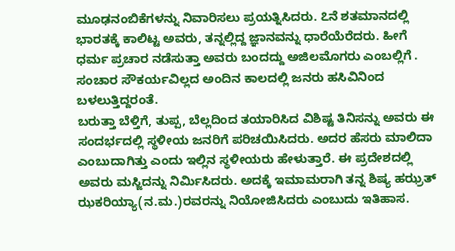ಮೂಢನಂಬಿಕೆಗಳನ್ನು ನಿವಾರಿಸಲು ಪ್ರಯತ್ನಿಸಿದರು. ೭ನೆ ಶತಮಾನದಲ್ಲಿ ಭಾರತಕ್ಕೆ ಕಾಲಿಟ್ಟ ಅವರು, ತನ್ನಲ್ಲಿದ್ದ ಜ್ಞಾನವನ್ನು ಧಾರೆಯೆರೆದರು. ಹೀಗೆ ಧರ್ಮ ಪ್ರಚಾರ ನಡೆಸುತ್ತಾ ಅವರು ಬಂದದ್ದು ಅಜಿಲಮೊಗರು ಎಂಬಲ್ಲಿಗೆ . ಸಂಚಾರ ಸೌಕರ್ಯವಿಲ್ಲದ ಅಂದಿನ ಕಾಲದಲ್ಲಿ ಜನರು ಹಸಿವಿನಿಂದ ಬಳಲುತ್ತಿದ್ದರಂತೆ.
ಬರುತ್ತಾ ಬೆಳ್ತಿಗೆ, ತುಪ್ಪ, ಬೆಲ್ಲದಿಂದ ತಯಾರಿಸಿದ ವಿಶಿಷ್ಟ ತಿನಿಸನ್ನು ಅವರು ಈ ಸಂದರ್ಭದಲ್ಲಿ ಸ್ಥಳೀಯ ಜನರಿಗೆ ಪರಿಚಯಿಸಿದರು. ಅದರ ಹೆಸರು ಮಾಲಿದಾ ಎಂಬುದಾಗಿತ್ತು ಎಂದು ಇಲ್ಲಿನ ಸ್ಥಳೀಯರು ಹೇಳುತ್ತಾರೆ. ಈ ಪ್ರದೇಶದಲ್ಲಿ ಅವರು ಮಸ್ಜಿದನ್ನು ನಿರ್ಮಿಸಿದರು. ಅದಕ್ಕೆ ಇಮಾಮರಾಗಿ ತನ್ನ ಶಿಷ್ಯ ಹಝ್ರತ್ ಝಕರಿಯ್ಯಾ(ನ.ಮ.)ರವರನ್ನು ನಿಯೋಜಿಸಿದರು ಎಂಬುದು ಇತಿಹಾಸ.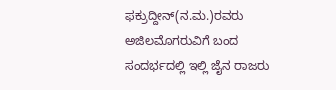ಫಕ್ರುದ್ದೀನ್(ನ.ಮ.)ರವರು ಅಜಿಲಮೊಗರುವಿಗೆ ಬಂದ ಸಂದರ್ಭದಲ್ಲಿ ಇಲ್ಲಿ ಜೈನ ರಾಜರು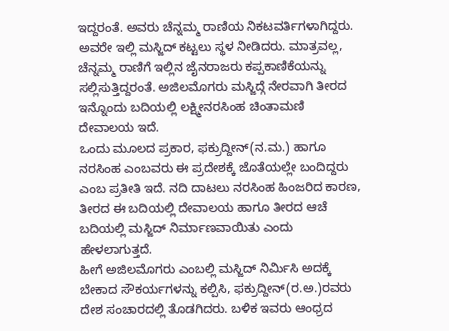ಇದ್ದರಂತೆ. ಅವರು ಚೆನ್ನಮ್ಮ ರಾಣಿಯ ನಿಕಟವರ್ತಿಗಳಾಗಿದ್ದರು. ಅವರೇ ಇಲ್ಲಿ ಮಸ್ಜಿದ್ ಕಟ್ಟಲು ಸ್ಥಳ ನೀಡಿದರು. ಮಾತ್ರವಲ್ಲ, ಚೆನ್ನಮ್ಮ ರಾಣಿಗೆ ಇಲ್ಲಿನ ಜೈನರಾಜರು ಕಪ್ಪಕಾಣಿಕೆಯನ್ನು ಸಲ್ಲಿಸುತ್ತಿದ್ದರಂತೆ. ಅಜಿಲಮೊಗರು ಮಸ್ಜಿದ್ಗೆ ನೇರವಾಗಿ ತೀರದ ಇನ್ನೊಂದು ಬದಿಯಲ್ಲಿ ಲಕ್ಷ್ಮೀನರಸಿಂಹ ಚಿಂತಾಮಣಿ ದೇವಾಲಯ ಇದೆ.
ಒಂದು ಮೂಲದ ಪ್ರಕಾರ, ಫಕ್ರುದ್ದೀನ್(ನ.ಮ.) ಹಾಗೂ ನರಸಿಂಹ ಎಂಬವರು ಈ ಪ್ರದೇಶಕ್ಕೆ ಜೊತೆಯಲ್ಲೇ ಬಂದಿದ್ದರು ಎಂಬ ಪ್ರತೀತಿ ಇದೆ. ನದಿ ದಾಟಲು ನರಸಿಂಹ ಹಿಂಜರಿದ ಕಾರಣ, ತೀರದ ಈ ಬದಿಯಲ್ಲಿ ದೇವಾಲಯ ಹಾಗೂ ತೀರದ ಆಚೆ ಬದಿಯಲ್ಲಿ ಮಸ್ಜಿದ್ ನಿರ್ಮಾಣವಾಯಿತು ಎಂದು ಹೇಳಲಾಗುತ್ತದೆ.
ಹೀಗೆ ಅಜಿಲಮೊಗರು ಎಂಬಲ್ಲಿ ಮಸ್ಜಿದ್ ನಿರ್ಮಿಸಿ ಅದಕ್ಕೆ ಬೇಕಾದ ಸೌಕರ್ಯಗಳನ್ನು ಕಲ್ಪಿಸಿ, ಫಕ್ರುದ್ದೀನ್(ರ.ಅ.)ರವರು ದೇಶ ಸಂಚಾರದಲ್ಲಿ ತೊಡಗಿದರು. ಬಳಿಕ ಇವರು ಆಂಧ್ರದ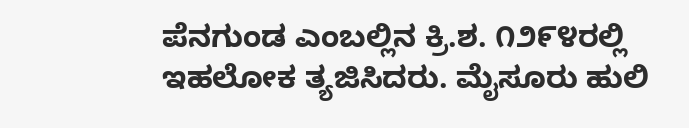ಪೆನಗುಂಡ ಎಂಬಲ್ಲಿನ ಕ್ರಿ.ಶ. ೧೨೯೪ರಲ್ಲಿ ಇಹಲೋಕ ತ್ಯಜಿಸಿದರು. ಮೈಸೂರು ಹುಲಿ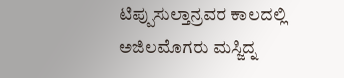ಟಿಪ್ಪುಸುಲ್ತಾನ್ರವರ ಕಾಲದಲ್ಲಿ ಅಜಿಲಮೊಗರು ಮಸ್ಜಿದ್ನ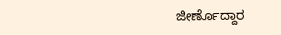ಜೀರ್ಣೊದ್ದಾರ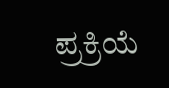ಪ್ರಕ್ರಿಯೆ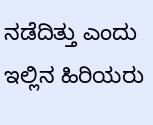ನಡೆದಿತ್ತು ಎಂದು ಇಲ್ಲಿನ ಹಿರಿಯರು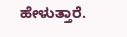ಹೇಳುತ್ತಾರೆ.